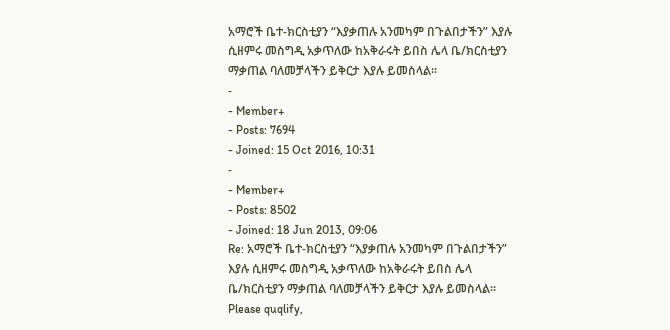አማሮች ቤተ-ክርስቲያን “እያቃጠሉ አንመካም በጉልበታችን” እያሉ ሲዘምሩ መስግዲ አቃጥለው ከአቅራሩት ይበስ ሌላ ቤ/ክርስቲያን ማቃጠል ባለመቻላችን ይቅርታ እያሉ ይመስላል፡፡
-
- Member+
- Posts: 7694
- Joined: 15 Oct 2016, 10:31
-
- Member+
- Posts: 8502
- Joined: 18 Jun 2013, 09:06
Re: አማሮች ቤተ-ክርስቲያን “እያቃጠሉ አንመካም በጉልበታችን” እያሉ ሲዘምሩ መስግዲ አቃጥለው ከአቅራሩት ይበስ ሌላ ቤ/ክርስቲያን ማቃጠል ባለመቻላችን ይቅርታ እያሉ ይመስላል፡፡
Please quqlify,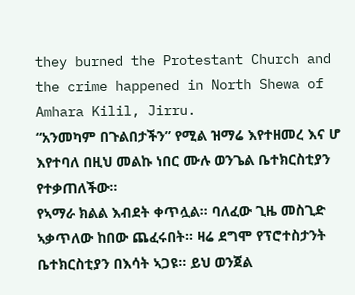they burned the Protestant Church and the crime happened in North Shewa of Amhara Kilil, Jirru.
“አንመካም በጉልበታችን” የሚል ዝማሬ እየተዘመረ እና ሆ እየተባለ በዚህ መልኩ ነበር ሙሉ ወንጌል ቤተክርስቲያን የተቃጠለችው።
የኣማራ ክልል እብደት ቀጥሏል። ባለፈው ጊዜ መስጊድ ኣቃጥለው ከበው ጨፈሩበት። ዛሬ ደግሞ የፕሮተስታንት ቤተክርስቲያን በእሳት ኣጋዩ። ይህ ወንጀል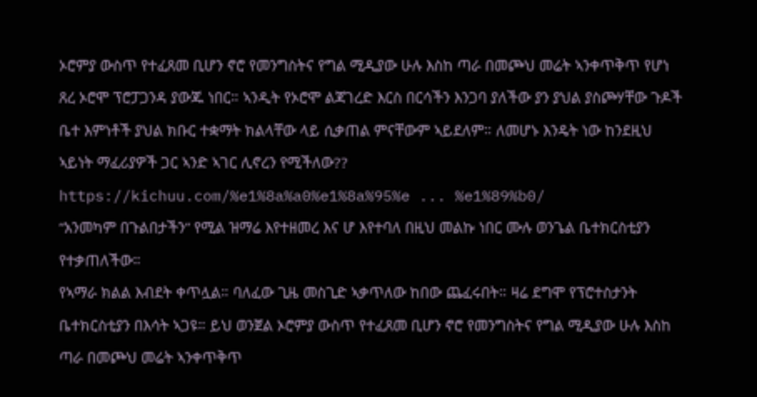ኦሮምያ ውስጥ የተፈጸመ ቢሆን ኖሮ የመንግስትና የግል ሚዲያው ሁሉ እስከ ጣራ በመጮህ መሬት ኣንቀጥቅጥ የሆነ ጸረ ኦሮሞ ፕሮፓጋንዳ ያውጁ ነበር። ኣንዲት የኦሮሞ ልጃገረድ እርስ በርሳችን እንጋባ ያለችው ያን ያህል ያስጮሃቸው ጉዶች ቤተ እምነቶች ያህል ክቡር ተቋማት ክልላቸው ላይ ሲቃጠል ምናቸውም ኣይደለም። ለመሆኑ እንዴት ነው ከንደዚህ ኣይነት ማፈሪያዎች ጋር ኣንድ ኣገር ሊኖረን የሚችለው??
https://kichuu.com/%e1%8a%a0%e1%8a%95%e ... %e1%89%b0/
“አንመካም በጉልበታችን” የሚል ዝማሬ እየተዘመረ እና ሆ እየተባለ በዚህ መልኩ ነበር ሙሉ ወንጌል ቤተክርስቲያን የተቃጠለችው።
የኣማራ ክልል እብደት ቀጥሏል። ባለፈው ጊዜ መስጊድ ኣቃጥለው ከበው ጨፈሩበት። ዛሬ ደግሞ የፕሮተስታንት ቤተክርስቲያን በእሳት ኣጋዩ። ይህ ወንጀል ኦሮምያ ውስጥ የተፈጸመ ቢሆን ኖሮ የመንግስትና የግል ሚዲያው ሁሉ እስከ ጣራ በመጮህ መሬት ኣንቀጥቅጥ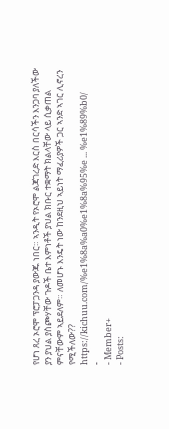የሆነ ጸረ ኦሮሞ ፕሮፓጋንዳ ያውጁ ነበር። ኣንዲት የኦሮሞ ልጃገረድ እርስ በርሳችን እንጋባ ያለችው ያን ያህል ያስጮሃቸው ጉዶች ቤተ እምነቶች ያህል ክቡር ተቋማት ክልላቸው ላይ ሲቃጠል ምናቸውም ኣይደለም። ለመሆኑ እንዴት ነው ከንደዚህ ኣይነት ማፈሪያዎች ጋር ኣንድ ኣገር ሊኖረን የሚችለው??
https://kichuu.com/%e1%8a%a0%e1%8a%95%e ... %e1%89%b0/
-
- Member+
- Posts: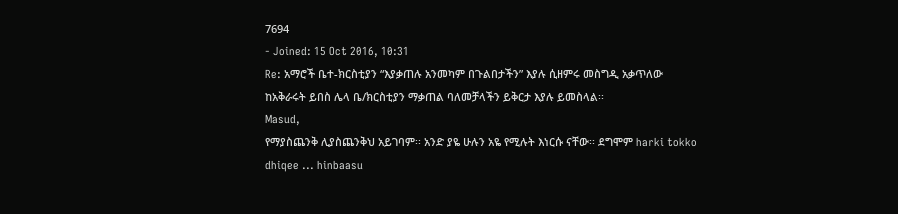7694
- Joined: 15 Oct 2016, 10:31
Re: አማሮች ቤተ-ክርስቲያን “እያቃጠሉ አንመካም በጉልበታችን” እያሉ ሲዘምሩ መስግዲ አቃጥለው ከአቅራሩት ይበስ ሌላ ቤ/ክርስቲያን ማቃጠል ባለመቻላችን ይቅርታ እያሉ ይመስላል፡፡
Masud,
የማያስጨንቅ ሊያስጨንቅህ አይገባም፡፡ አንድ ያዬ ሁሉን አዬ የሚሉት እነርሱ ናቸው፡፡ ደግሞም harki tokko dhiqee ... hinbaasu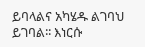ይባላልና አካሄዱ ልገባህ ይገባል፡፡ እነርሱ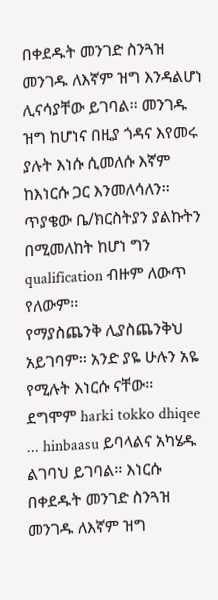በቀደዱት መንገድ ስንጓዝ መንገዱ ለእኛም ዝግ እንዳልሆነ ሊናሳያቸው ይገባል፡፡ መንገዱ ዝግ ከሆነና በዚያ ጎዳና እየመሩ ያሉት እነሱ ሲመለሱ እኛም ከእነርሱ ጋር እንመለሳለን፡፡
ጥያቄው ቤ/ክርስትያን ያልኩትን በሚመለከት ከሆነ ግን qualification ብዙም ለውጥ የለውም፡፡
የማያስጨንቅ ሊያስጨንቅህ አይገባም፡፡ አንድ ያዬ ሁሉን አዬ የሚሉት እነርሱ ናቸው፡፡ ደግሞም harki tokko dhiqee ... hinbaasu ይባላልና አካሄዱ ልገባህ ይገባል፡፡ እነርሱ በቀደዱት መንገድ ስንጓዝ መንገዱ ለእኛም ዝግ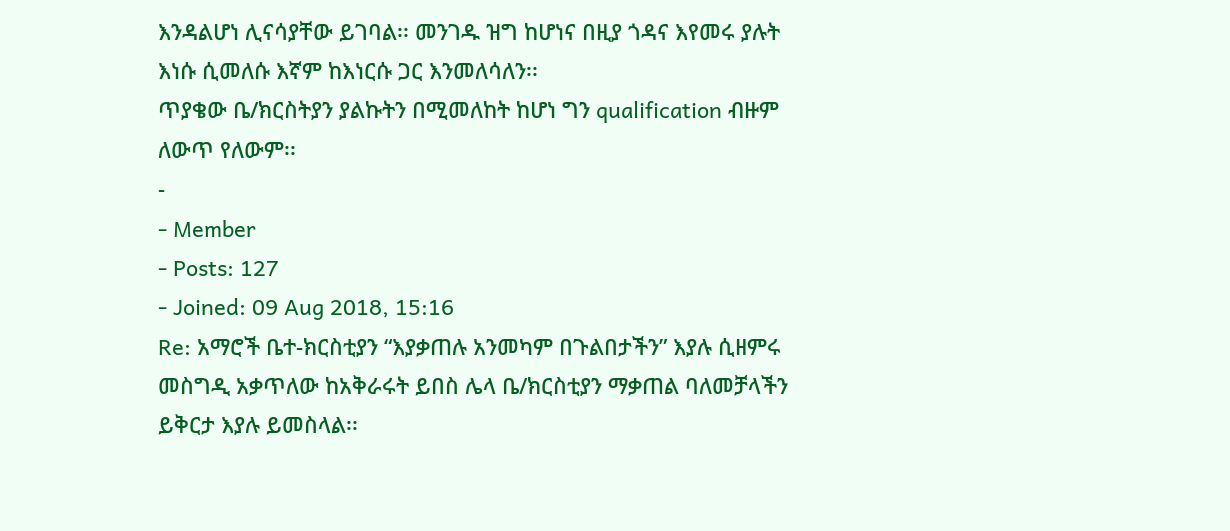እንዳልሆነ ሊናሳያቸው ይገባል፡፡ መንገዱ ዝግ ከሆነና በዚያ ጎዳና እየመሩ ያሉት እነሱ ሲመለሱ እኛም ከእነርሱ ጋር እንመለሳለን፡፡
ጥያቄው ቤ/ክርስትያን ያልኩትን በሚመለከት ከሆነ ግን qualification ብዙም ለውጥ የለውም፡፡
-
- Member
- Posts: 127
- Joined: 09 Aug 2018, 15:16
Re: አማሮች ቤተ-ክርስቲያን “እያቃጠሉ አንመካም በጉልበታችን” እያሉ ሲዘምሩ መስግዲ አቃጥለው ከአቅራሩት ይበስ ሌላ ቤ/ክርስቲያን ማቃጠል ባለመቻላችን ይቅርታ እያሉ ይመስላል፡፡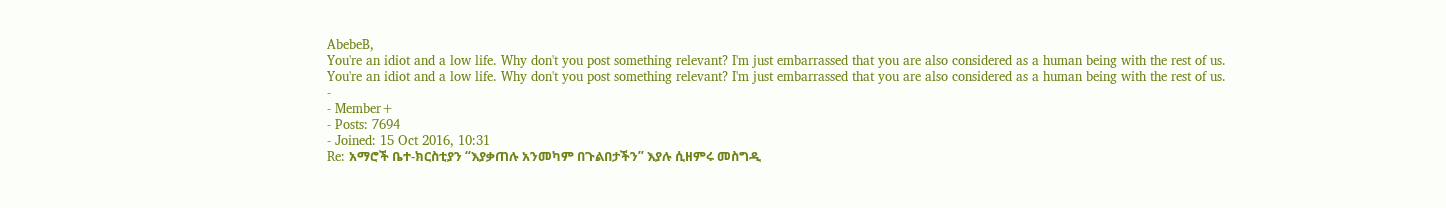AbebeB,
You're an idiot and a low life. Why don't you post something relevant? I'm just embarrassed that you are also considered as a human being with the rest of us.
You're an idiot and a low life. Why don't you post something relevant? I'm just embarrassed that you are also considered as a human being with the rest of us.
-
- Member+
- Posts: 7694
- Joined: 15 Oct 2016, 10:31
Re: አማሮች ቤተ-ክርስቲያን “እያቃጠሉ አንመካም በጉልበታችን” እያሉ ሲዘምሩ መስግዲ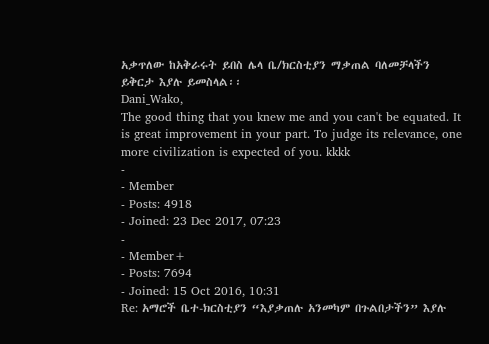አቃጥለው ከአቅራሩት ይበስ ሌላ ቤ/ክርስቲያን ማቃጠል ባለመቻላችን ይቅርታ እያሉ ይመስላል፡፡
Dani_Wako,
The good thing that you knew me and you can't be equated. It is great improvement in your part. To judge its relevance, one more civilization is expected of you. kkkk
-
- Member
- Posts: 4918
- Joined: 23 Dec 2017, 07:23
-
- Member+
- Posts: 7694
- Joined: 15 Oct 2016, 10:31
Re: አማሮች ቤተ-ክርስቲያን “እያቃጠሉ አንመካም በጉልበታችን” እያሉ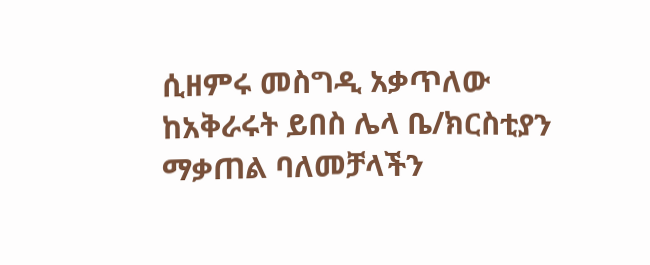ሲዘምሩ መስግዲ አቃጥለው ከአቅራሩት ይበስ ሌላ ቤ/ክርስቲያን ማቃጠል ባለመቻላችን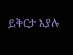ይቅርታ እያሉ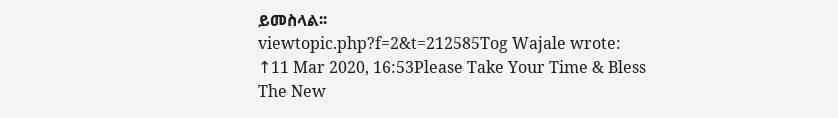ይመስላል፡፡
viewtopic.php?f=2&t=212585Tog Wajale wrote: ↑11 Mar 2020, 16:53Please Take Your Time & Bless The New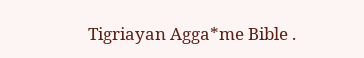Tigriayan Agga*me Bible .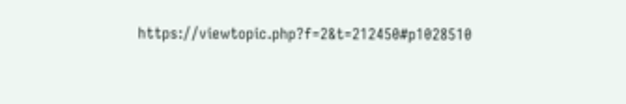https://viewtopic.php?f=2&t=212450#p1028510